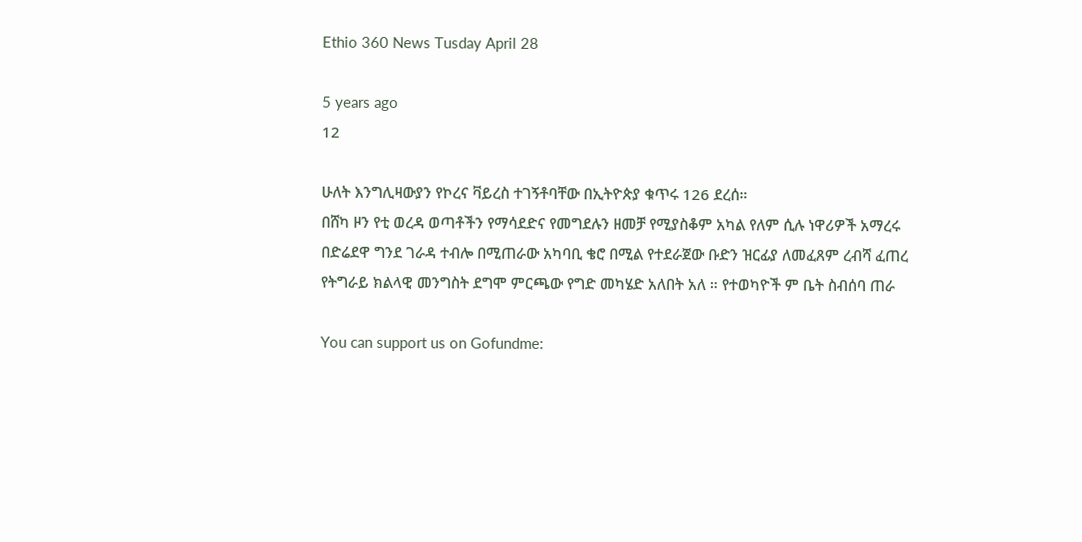Ethio 360 News Tusday April 28

5 years ago
12

ሁለት እንግሊዛውያን የኮረና ቫይረስ ተገኝቶባቸው በኢትዮጵያ ቁጥሩ 126 ደረሰ።
በሸካ ዞን የቲ ወረዳ ወጣቶችን የማሳደድና የመግደሉን ዘመቻ የሚያስቆም አካል የለም ሲሉ ነዋሪዎች አማረሩ
በድሬደዋ ግንደ ገራዳ ተብሎ በሚጠራው አካባቢ ቄሮ በሚል የተደራጀው ቡድን ዝርፊያ ለመፈጸም ረብሻ ፈጠረ
የትግራይ ክልላዊ መንግስት ደግሞ ምርጫው የግድ መካሄድ አለበት አለ ። የተወካዮች ም ቤት ስብሰባ ጠራ

You can support us on Gofundme: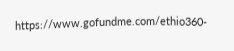https://www.gofundme.com/ethio360-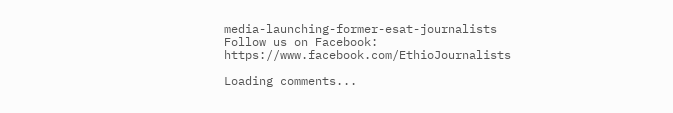media-launching-former-esat-journalists
Follow us on Facebook: https://www.facebook.com/EthioJournalists

Loading comments...